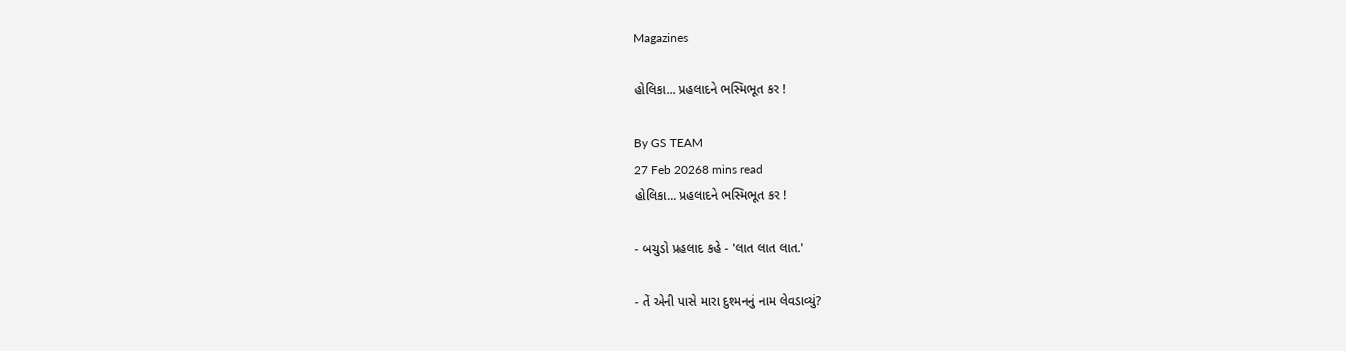Magazines

હોલિકા... પ્રહલાદને ભસ્મિભૂત કર !

By GS TEAM
27 Feb 20268 mins read
હોલિકા... પ્રહલાદને ભસ્મિભૂત કર !

- બચુડો પ્રહલાદ કહે - 'લાત લાત લાત.'

- તેં એની પાસે મારા દુશ્મનનું નામ લેવડાવ્યું?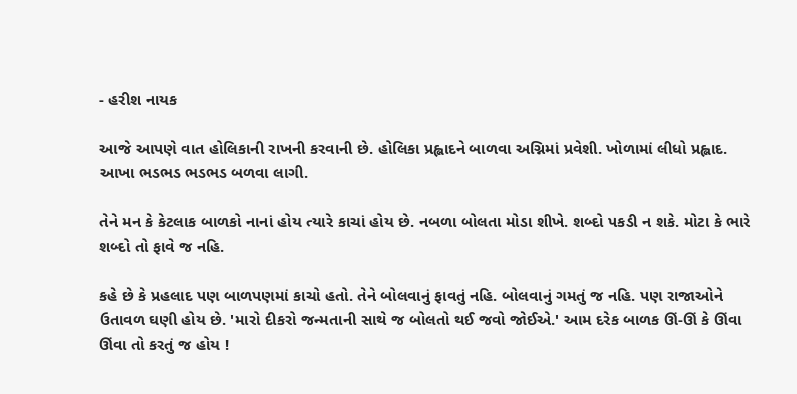- હરીશ નાયક

આજે આપણે વાત હોલિકાની રાખની કરવાની છે. હોલિકા પ્રહ્લાદને બાળવા અગ્નિમાં પ્રવેશી. ખોળામાં લીધો પ્રહ્લાદ. આખા ભડભડ ભડભડ બળવા લાગી.

તેને મન કે કેટલાક બાળકો નાનાં હોય ત્યારે કાચાં હોય છે. નબળા બોલતા મોડા શીખે. શબ્દો પકડી ન શકે. મોટા કે ભારે શબ્દો તો ફાવે જ નહિ.

કહે છે કે પ્રહલાદ પણ બાળપણમાં કાચો હતો. તેને બોલવાનું ફાવતું નહિ. બોલવાનું ગમતું જ નહિ. પણ રાજાઓને ઉતાવળ ઘણી હોય છે. 'મારો દીકરો જન્મતાની સાથે જ બોલતો થઈ જવો જોઈએ.' આમ દરેક બાળક ઊં-ઊં કે ઊંવા ઊંવા તો કરતું જ હોય !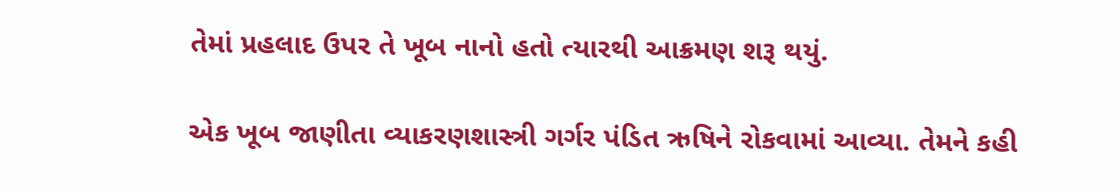તેમાં પ્રહલાદ ઉપર તે ખૂબ નાનો હતો ત્યારથી આક્રમણ શરૂ થયું.

એક ખૂબ જાણીતા વ્યાકરણશાસ્ત્રી ગર્ગર પંડિત ઋષિને રોકવામાં આવ્યા. તેમને કહી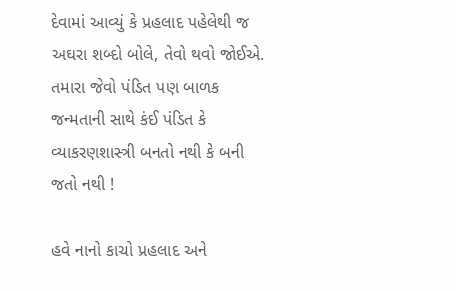દેવામાં આવ્યું કે પ્રહલાદ પહેલેથી જ અઘરા શબ્દો બોલે, તેવો થવો જોઈએ. તમારા જેવો પંડિત પણ બાળક જન્મતાની સાથે કંઈ પંડિત કે વ્યાકરણશાસ્ત્રી બનતો નથી કે બની જતો નથી !

હવે નાનો કાચો પ્રહલાદ અને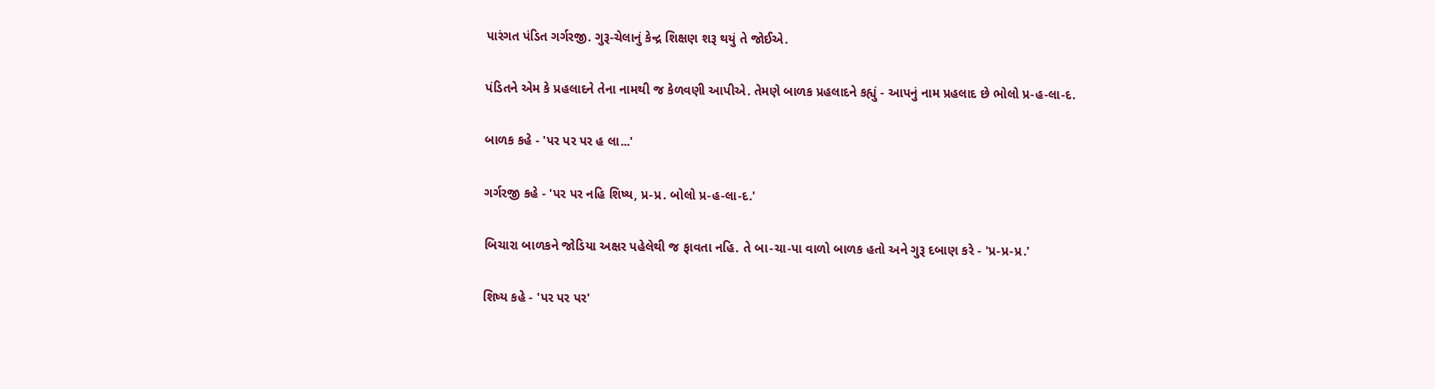પારંગત પંડિત ગર્ગરજી. ગુરૂ-ચેલાનું કેન્દ્ર શિક્ષણ શરૂ થયું તે જોઈએ.

પંડિતને એમ કે પ્રહલાદને તેના નામથી જ કેળવણી આપીએ. તેમણે બાળક પ્રહલાદને કહ્યું - આપનું નામ પ્રહલાદ છે ભોલો પ્ર-હ-લા-દ.

બાળક કહે - 'પર પર પર હ લા...'

ગર્ગરજી કહે - 'પર પર નહિ શિષ્ય, પ્ર-પ્ર. બોલો પ્ર-હ-લા-દ.'

બિચારા બાળકને જોડિયા અક્ષર પહેલેથી જ ફાવતા નહિ. તે બા-ચા-પા વાળો બાળક હતો અને ગુરૂ દબાણ કરે - 'પ્ર-પ્ર-પ્ર.'

શિષ્ય કહે - 'પર પર પર'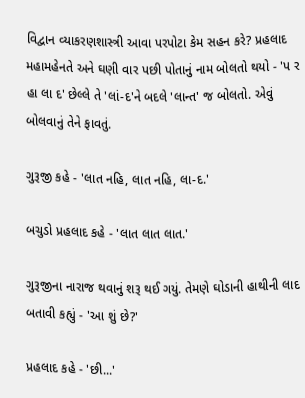વિદ્વાન વ્યાકરણશાસ્ત્રી આવા પરપોટા કેમ સહન કરે? પ્રહલાદ મહામહેનતે અને ઘણી વાર પછી પોતાનું નામ બોલતો થયો - 'પ ર હા લા દ' છેલ્લે તે 'લાં-દ'ને બદલે 'લાન્ત' જ બોલતો. એવું બોલવાનું તેને ફાવતું.

ગુરૂજી કહે - 'લાત નહિ, લાત નહિ, લા-દ.'

બચુડો પ્રહલાદ કહે - 'લાત લાત લાત.'

ગુરૂજીના નારાજ થવાનું શરૂ થઈ ગયું. તેમણે ઘોડાની હાથીની લાદ બતાવી કહ્યું - 'આ શું છે?'

પ્રહલાદ કહે - 'છી...'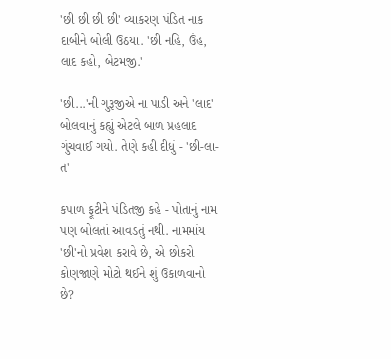'છી છી છી છી' વ્યાકરણ પંડિત નાક દાબીને બોલી ઉઠયા. 'છી નહિ, ઉંહ, લાદ કહો, બેટમજી.'

'છી...'ની ગુરૂજીએ ના પાડી અને 'લાદ' બોલવાનું કહ્યું એટલે બાળ પ્રહલાદ ગુંચવાઈ ગયો. તેણે કહી દીધું - 'છી-લા-ત'

કપાળ ફૂટીને પંડિતજી કહે - પોતાનું નામ પણ બોલતાં આવડતું નથી. નામમાંય 'છી'નો પ્રવેશ કરાવે છે, એ છોકરો કોણજાણે મોટો થઈને શું ઉકાળવાનો છે?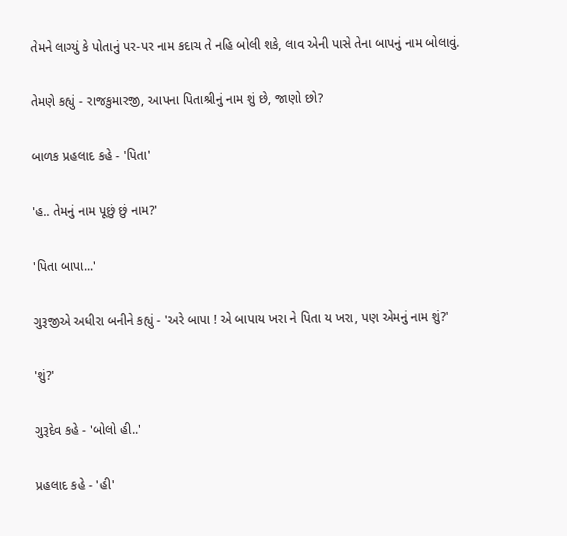તેમને લાગ્યું કે પોતાનું પર-પર નામ કદાચ તે નહિ બોલી શકે, લાવ એની પાસે તેના બાપનું નામ બોલાવું.

તેમણે કહ્યું - રાજકુમારજી, આપના પિતાશ્રીનું નામ શું છે, જાણો છો?

બાળક પ્રહલાદ કહે - 'પિતા'

'હ.. તેમનું નામ પૂછું છું નામ?'

'પિતા બાપા...'

ગુરૂજીએ અધીરા બનીને કહ્યું - 'અરે બાપા ! એ બાપાય ખરા ને પિતા ય ખરા, પણ એમનું નામ શું?'

'શું?'

ગુરૂદેવ કહે - 'બોલો હી..'

પ્રહલાદ કહે - 'હી'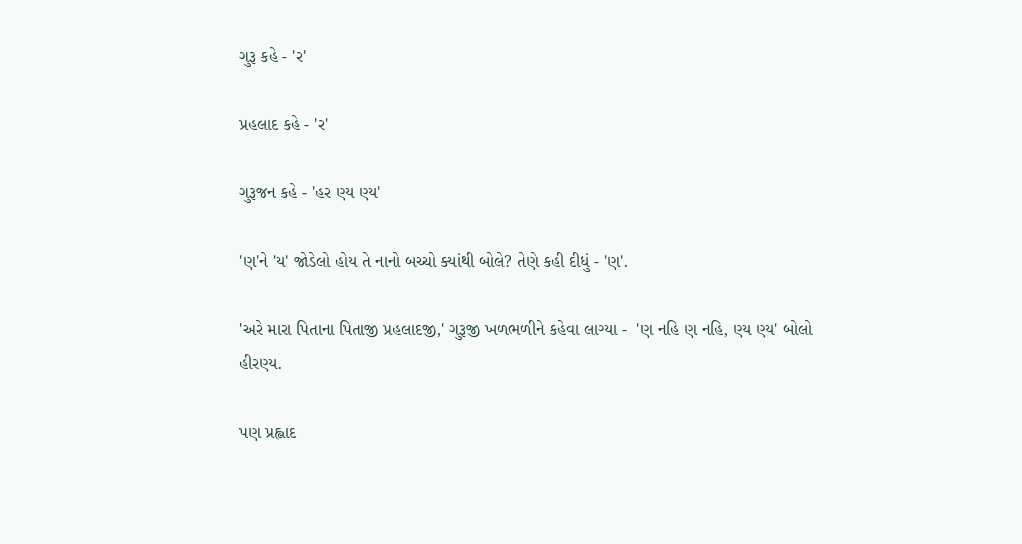ગુરૂ કહે - 'ર'

પ્રહલાદ કહે - 'ર'

ગુરૂજન કહે - 'હર ણ્ય ણ્ય'

'ણ'ને 'ય' જોડેલો હોય તે નાનો બચ્ચો ક્યાંથી બોલે? તેણે કહી દીધું - 'ણ'.

'અરે મારા પિતાના પિતાજી પ્રહલાદજી,' ગુરૂજી ખળભળીને કહેવા લાગ્યા -  'ણ નહિ ણ નહિ, ણ્ય ણ્ય' બોલો હીરણ્ય.

પણ પ્રહ્લાદ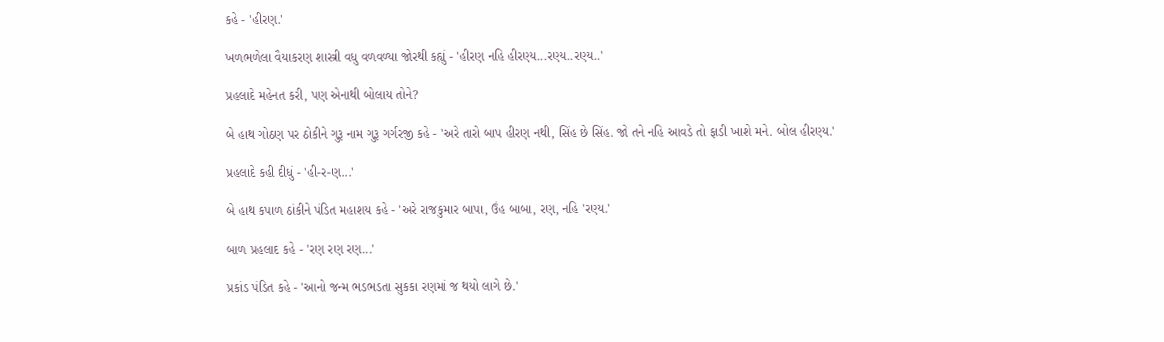કહે - 'હીરણ.'

ખળભળેલા વૈયાકરણ શાસ્ત્રી વધુ વળવળ્યા જોરથી કહ્યું - 'હીરણ નહિ હીરણ્ય...રણ્ય..રણ્ય..'

પ્રહલાદે મહેનત કરી, પણ એનાથી બોલાય તોને?

બે હાથ ગોઠણ પર ઠોકીને ગુરૂ નામ ગુરૂ ગર્ગરજી કહે - 'અરે તારો બાપ હીરણ નથી, સિંહ છે સિંહ. જો તને નહિ આવડે તો ફાડી ખાશે મને. બોલ હીરણ્ય.'

પ્રહલાદે કહી દીધું - 'હી-ર-ણ...'

બે હાથ કપાળ ઠાંકીને પંડિત મહાશય કહે - 'અરે રાજકુમાર બાપા, ઉંહ બાબા, રણ, નહિ 'રણ્ય.'

બાળ પ્રહલાદ કહે - 'રણ રણ રણ...'

પ્રકાંડ પંડિત કહે - 'આનો જન્મ ભડભડતા સુકકા રણમાં જ થયો લાગે છે.'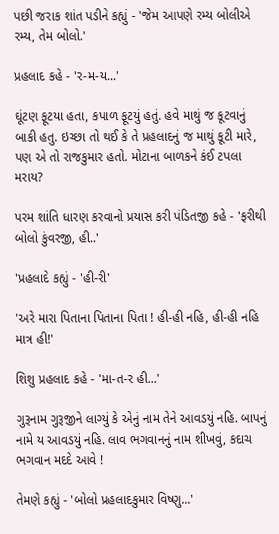પછી જરાક શાંત પડીને કહ્યું - 'જેમ આપણે રમ્ય બોલીએ રમ્ય, તેમ બોલો.'

પ્રહલાદ કહે - 'ર-મ-ય...'

ઘૂંટણ ફૂટયા હતા, કપાળ ફૂટયું હતું. હવે માથું જ કૂટવાનું બાકી હતુ. ઇચ્છા તો થઈ કે તે પ્રહલાદનું જ માથું કૂટી મારે, પણ એ તો રાજકુમાર હતો. મોટાના બાળકને કંઈ ટપલા મરાય?

પરમ શાંતિ ધારણ કરવાનો પ્રયાસ કરી પંડિતજી કહે - 'ફરીથી બોલો કુંવરજી, હી..'

'પ્રહલાદે કહ્યું - 'હી-રી'

'અરે મારા પિતાના પિતાના પિતા ! હી-હી નહિ, હી-હી નહિ માત્ર હી!'

શિશુ પ્રહલાદ કહે - 'મા-ત-ર હી...'

ગુરૂનામ ગુરૂજીને લાગ્યું કે એનું નામ તેને આવડયું નહિ. બાપનું નામે ય આવડયું નહિ. લાવ ભગવાનનું નામ શીખવું, કદાચ ભગવાન મદદે આવે !

તેમણે કહ્યું - 'બોલો પ્રહલાદકુમાર વિષ્ણુ...'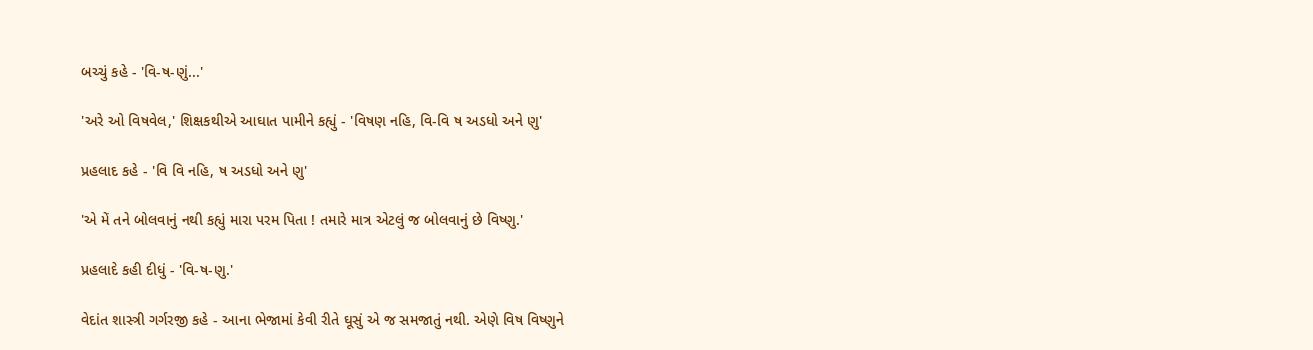બચ્ચું કહે - 'વિ-ષ-ણું...'

'અરે ઓ વિષવેલ,' શિક્ષકથીએ આઘાત પામીને કહ્યું - 'વિષણ નહિ, વિ-વિ ષ અડધો અને ણુ'

પ્રહલાદ કહે - 'વિ વિ નહિ, ષ અડધો અને ણુ'

'એ મેં તને બોલવાનું નથી કહ્યું મારા પરમ પિતા ! તમારે માત્ર એટલું જ બોલવાનું છે વિષ્ણુ.'

પ્રહલાદે કહી દીધું - 'વિ-ષ-ણુ.'

વેદાંત શાસ્ત્રી ગર્ગરજી કહે - આના ભેજામાં કેવી રીતે ઘૂસું એ જ સમજાતું નથી. એણે વિષ વિષ્ણુને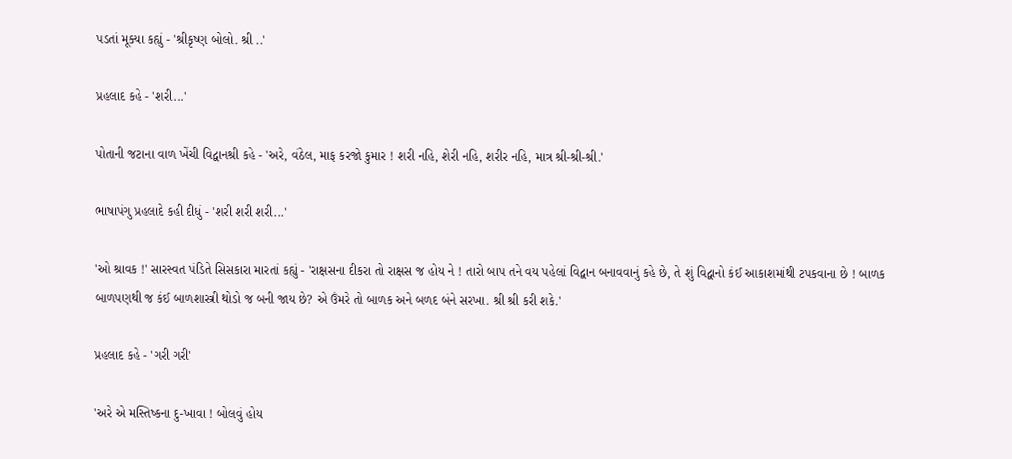પડતાં મૂક્યા કહ્યું - 'શ્રીકૃષ્ણ બોલો. શ્રી ..'

પ્રહલાદ કહે - 'શરી...'

પોતાની જટાના વાળ ખેંચી વિદ્વાનશ્રી કહે - 'અરે, વંઠેલ, માફ કરજો કુમાર ! શરી નહિ, શેરી નહિ, શરીર નહિ, માત્ર શ્રી-શ્રી-શ્રી.'

ભાષાપંગુ પ્રહલાદે કહી દીધું - 'શરી શરી શરી...'

'ઓ શ્રાવક !' સારસ્વત પંડિતે સિસકારા મારતાં કહ્યું - 'રાક્ષસના દીકરા તો રાક્ષસ જ હોય ને ! તારો બાપ તને વય પહેલાં વિદ્વાન બનાવવાનું કહે છે, તે શું વિદ્વાનો કંઈ આકાશમાંથી ટપકવાના છે ! બાળક બાળપણથી જ કંઈ બાળશાસ્ત્રી થોડો જ બની જાય છે? એ ઉંમરે તો બાળક અને બળદ બંને સરખા. શ્રી શ્રી કરી શકે.'

પ્રહલાદ કહે - 'ગરી ગરી'

'અરે એ મસ્તિષ્કના દુ-ખાવા ! બોલવું હોય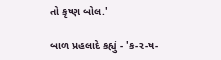તો કૃષ્ણ બોલ.'

બાળ પ્રહલાદે કહ્યું - 'ક-ર-ષ-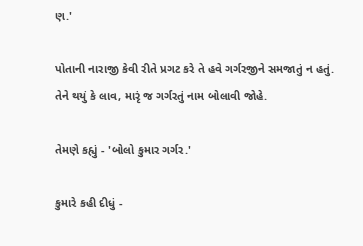ણ.'

પોતાની નારાજી કેવી રીતે પ્રગટ કરે તે હવે ગર્ગરજીને સમજાતું ન હતું. તેને થયું કે લાવ, મારૃં જ ગર્ગરતું નામ બોલાવી જોહે.

તેમણે કહ્યું - 'બોલો કુમાર ગર્ગર.'

કુમારે કહી દીધું -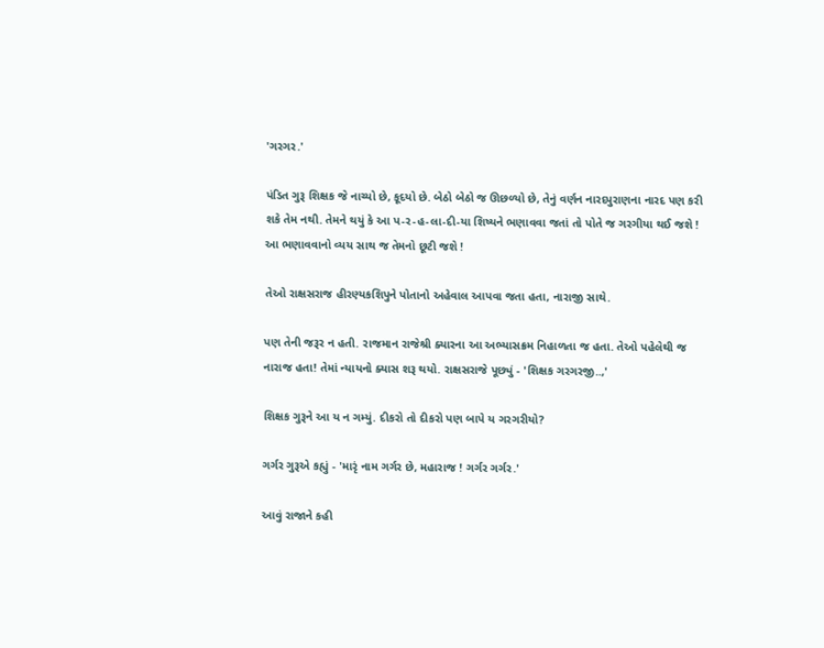'ગરગર.'

પંડિત ગુરૂ શિક્ષક જે નાચ્યો છે, કૂદયો છે. બેઠો બેઠો જ ઊછળ્યો છે, તેનું વર્ણન નારદપુરાણના નારદ પણ કરી શકે તેમ નથી. તેમને થયું કે આ પ-ર-હ-લા-દી-યા શિષ્યને ભણાવવા જતાં તો પોતે જ ગરગીયા થઈ જશે ! આ ભણાવવાનો વ્યય સાથ જ તેમનો છૂટી જશે !

તેઓ રાક્ષસરાજ હીરણ્યકશિપુને પોતાનો અહેવાલ આપવા જતા હતા, નારાજી સાથે.

પણ તેની જરૂર ન હતી. રાજમાન રાજેશ્રી ક્યારના આ અભ્યાસક્રમ નિહાળતા જ હતા. તેઓ પહેલેથી જ નારાજ હતા! તેમાં ન્યાયનો ક્યાસ શરૂ થયો. રાક્ષસરાજે પૂછ્યું - 'શિક્ષક ગરગરજી..,'

શિક્ષક ગુરૂને આ ય ન ગમ્યું. દીકરો તો દીકરો પણ બાપે ય ગરગરીયો?

ગર્ગર ગુરૂએ કહ્યું - 'મારૃં નામ ગર્ગર છે, મહારાજ ! ગર્ગર ગર્ગર.'

આવું રાજાને કહી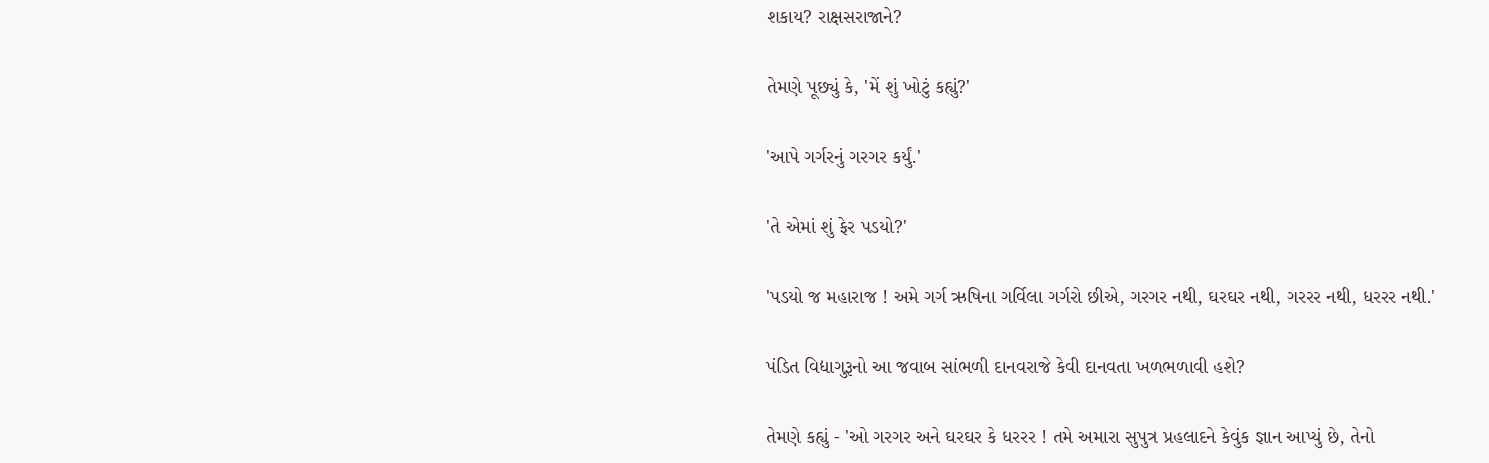શકાય? રાક્ષસરાજાને?

તેમણે પૂછ્યું કે, 'મેં શું ખોટું કહ્યું?'

'આપે ગર્ગરનું ગરગર કર્યું.'

'તે એમાં શું ફેર પડયો?'

'પડયો જ મહારાજ ! અમે ગર્ગ ઋષિના ગર્વિલા ગર્ગરો છીએ, ગરગર નથી, ઘરઘર નથી, ગરરર નથી, ધરરર નથી.'

પંડિત વિદ્યાગુરૂનો આ જવાબ સાંભળી દાનવરાજે કેવી દાનવતા ખળભળાવી હશે?

તેમણે કહ્યું - 'ઓ ગરગર અને ઘરઘર કે ધરરર ! તમે અમારા સુપુત્ર પ્રહલાદને કેવુંક જ્ઞાન આપ્યું છે, તેનો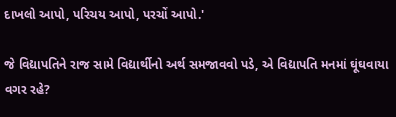દાખલો આપો, પરિચય આપો, પરચોં આપો.'

જે વિદ્યાપતિને રાજ સામે વિદ્યાર્થીનો અર્થ સમજાવવો પડે, એ વિદ્યાપતિ મનમાં ઘૂંઘવાયા વગર રહે?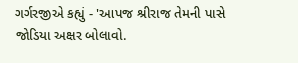ગર્ગરજીએ કહ્યું - 'આપજ શ્રીરાજ તેમની પાસે જોડિયા અક્ષર બોલાવો.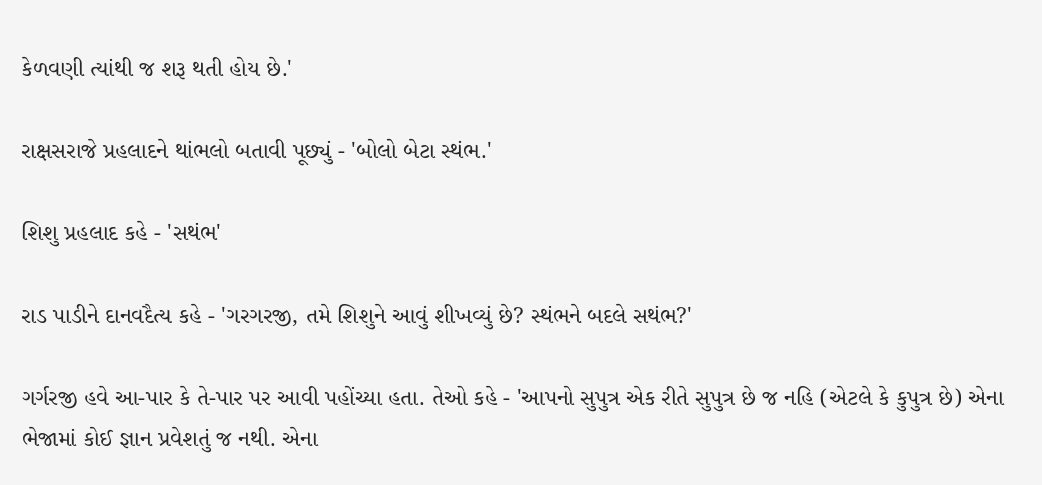કેળવણી ત્યાંથી જ શરૂ થતી હોય છે.'

રાક્ષસરાજે પ્રહલાદને થાંભલો બતાવી પૂછ્યું - 'બોલો બેટા સ્થંભ.'

શિશુ પ્રહલાદ કહે - 'સથંભ'

રાડ પાડીને દાનવદૈત્ય કહે - 'ગરગરજી, તમે શિશુને આવું શીખવ્યું છે? સ્થંભને બદલે સથંભ?'

ગર્ગરજી હવે આ-પાર કે તે-પાર પર આવી પહોંચ્યા હતા. તેઓ કહે - 'આપનો સુપુત્ર એક રીતે સુપુત્ર છે જ નહિ (એટલે કે કુપુત્ર છે) એના ભેજામાં કોઈ જ્ઞાન પ્રવેશતું જ નથી. એના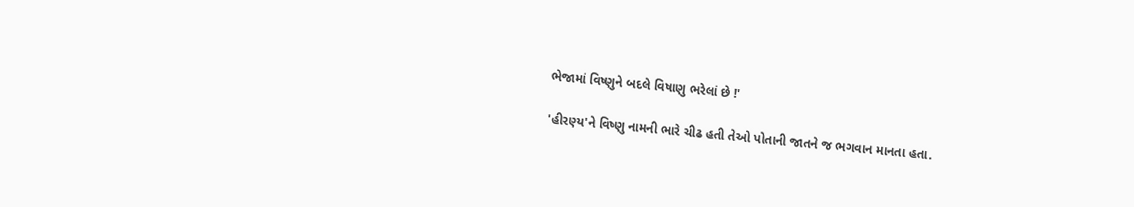ભેજામાં વિષ્ણુને બદલે વિષાણુ ભરેલાં છે !'

'હીરણ્ય'ને વિષ્ણુ નામની ભારે ચીઢ હતી તેઓ પોતાની જાતને જ ભગવાન માનતા હતા.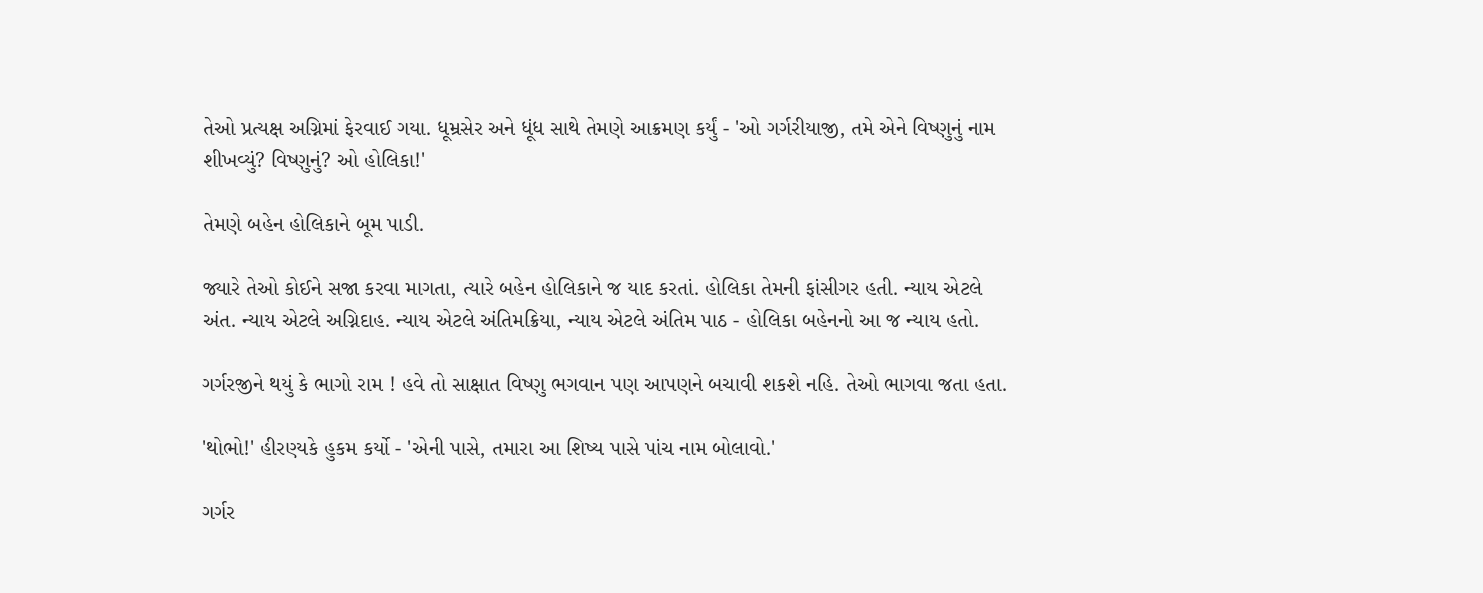તેઓ પ્રત્યક્ષ અગ્નિમાં ફેરવાઈ ગયા. ધૂમ્રસેર અને ધૂંધ સાથે તેમણે આક્રમણ કર્યું - 'ઓ ગર્ગરીયાજી, તમે એને વિષ્ણુનું નામ શીખવ્યું? વિષ્ણુનું? ઓ હોલિકા!'

તેમણે બહેન હોલિકાને બૂમ પાડી.

જ્યારે તેઓ કોઈને સજા કરવા માગતા, ત્યારે બહેન હોલિકાને જ યાદ કરતાં. હોલિકા તેમની ફાંસીગર હતી. ન્યાય એટલે અંત. ન્યાય એટલે અગ્નિદાહ. ન્યાય એટલે અંતિમક્રિયા, ન્યાય એટલે અંતિમ પાઠ - હોલિકા બહેનનો આ જ ન્યાય હતો.

ગર્ગરજીને થયું કે ભાગો રામ ! હવે તો સાક્ષાત વિષ્ણુ ભગવાન પણ આપણને બચાવી શકશે નહિ. તેઓ ભાગવા જતા હતા.

'થોભો!' હીરણ્યકે હુકમ કર્યો - 'એની પાસે, તમારા આ શિષ્ય પાસે પાંચ નામ બોલાવો.'

ગર્ગર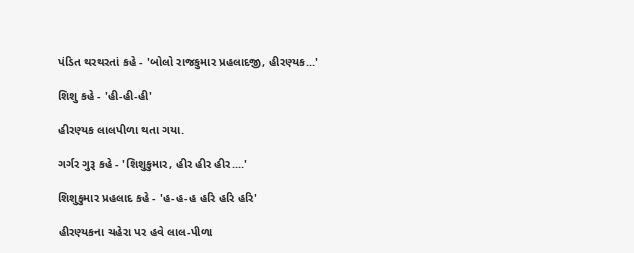પંડિત થરથરતાં કહે - 'બોલો રાજકુમાર પ્રહલાદજી, હીરણ્યક...'

શિશુ કહે - 'હી-હી-હી'

હીરણ્યક લાલપીળા થતા ગયા.

ગર્ગર ગુરૂ કહે - 'શિશુકુમાર, હીર હીર હીર....'

શિશુકુમાર પ્રહલાદ કહે - 'હ-હ-હ હરિ હરિ હરિ'

હીરણ્યકના ચહેરા પર હવે લાલ-પીળા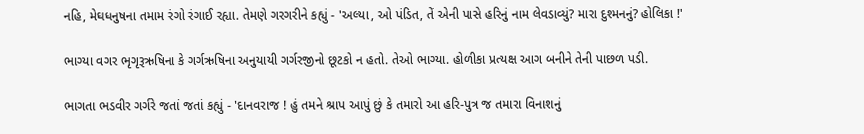નહિ, મેઘધનુષના તમામ રંગો રંગાઈ રહ્યા. તેમણે ગરગરીને કહ્યું - 'અલ્યા, ઓ પંડિત, તેં એની પાસે હરિનું નામ લેવડાવ્યું? મારા દુશ્મનનું? હોલિકા !'

ભાગ્યા વગર ભૃગૃરૂઋષિના કે ગર્ગઋષિના અનુયાયી ગર્ગરજીનો છૂટકો ન હતો. તેઓ ભાગ્યા. હોળીકા પ્રત્યક્ષ આગ બનીને તેની પાછળ પડી.

ભાગતા ભડવીર ગર્ગરે જતાં જતાં કહ્યું - 'દાનવરાજ ! હું તમને શ્રાપ આપું છું કે તમારો આ હરિ-પુત્ર જ તમારા વિનાશનું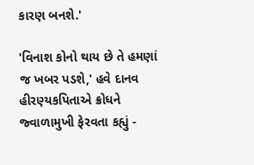કારણ બનશે.'

'વિનાશ કોનો થાય છે તે હમણાં જ ખબર પડશે,' હવે દાનવ હીરણ્યકપિતાએ ક્રોધને જ્વાળામુખી ફેરવતા કહ્યું -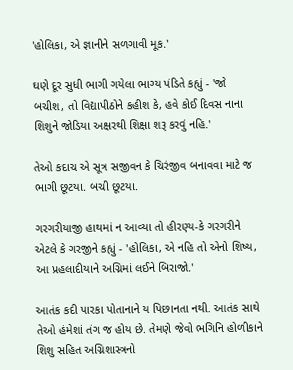'હોલિકા, એ જ્ઞાનીને સળગાવી મૂક.'

ઘણે દૂર સુધી ભાગી ગયેલા ભાગ્ય પંડિતે કહ્યું - 'જો બચીશ, તો વિદ્યાપીઠોને કહીશ કે, હવે કોઈ દિવસ નાના શિશુને જોડિયા અક્ષરથી શિક્ષા શરૂ કરવું નહિ.'

તેઓ કદાચ એ સૂત્ર સજીવન કે ચિરંજીવ બનાવવા માટે જ ભાગી છૂટયા. બચી છૂટયા.

ગરગરીયાજી હાથમાં ન આવ્યા તો હીરણ્ય-કે ગરગરીને એટલે કે ગરજીને કહ્યું - 'હોલિકા, એ નહિ તો એનો શિષ્ય, આ પ્રહલાદીયાને અગ્નિમાં લઈને બિરાજો.'

આતંક કદી પારકા પોતાનાને ય પિછાનતા નથી. આતંક સાથે તેઓ હંમેશાં તંગ જ હોય છે. તેમણે જેવો ભગિનિ હોળીકાને શિશુ સહિત અગ્નિશાસ્ત્રનો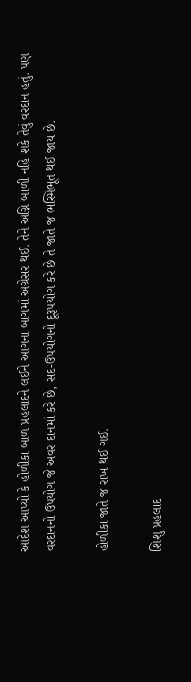આદેશ આપ્યો કે હોળીકા બાળ પ્રહલાદને લઈને આગના બાગમાં અગ્રેસર થઈ. તેને અગ્નિ બાળી નહિ શકે તેવું વરદાન હતું. પણ વરદાનનો ઉપયોગ જે અવર દાનમાં કરે છે, સદ-ઉપયોગનો દૂરૂપયોગ કરે છે તે જાતે જ ભસ્મિભૂત થઈ જાય છે.

હોળીકા જાતે જ રાખ થઈ ગઈ.

શિશુ પ્રહલાદ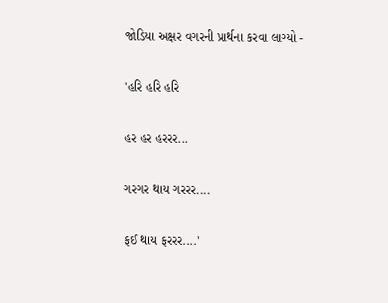જોડિયા અક્ષર વગરની પ્રાર્થના કરવા લાગ્યો -

'હરિ હરિ હરિ

હર હર હરરર...

ગરગર થાય ગરરર....

ફઈ થાય ફરરર....'